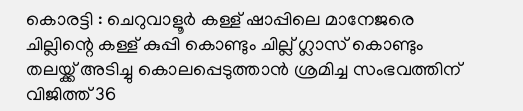കൊരട്ടി : ചെറുവാളൂർ കള്ള് ഷാപ്പിലെ മാനേജരെ ചില്ലിന്റെ കള്ള് കുപ്പി കൊണ്ടും ചില്ല് ഗ്ലാസ് കൊണ്ടും തലയ്ക്ക് അടിച്ചു കൊലപ്പെടുത്താൻ ശ്രമിച്ച സംഭവത്തിന് വിജിത്ത് 36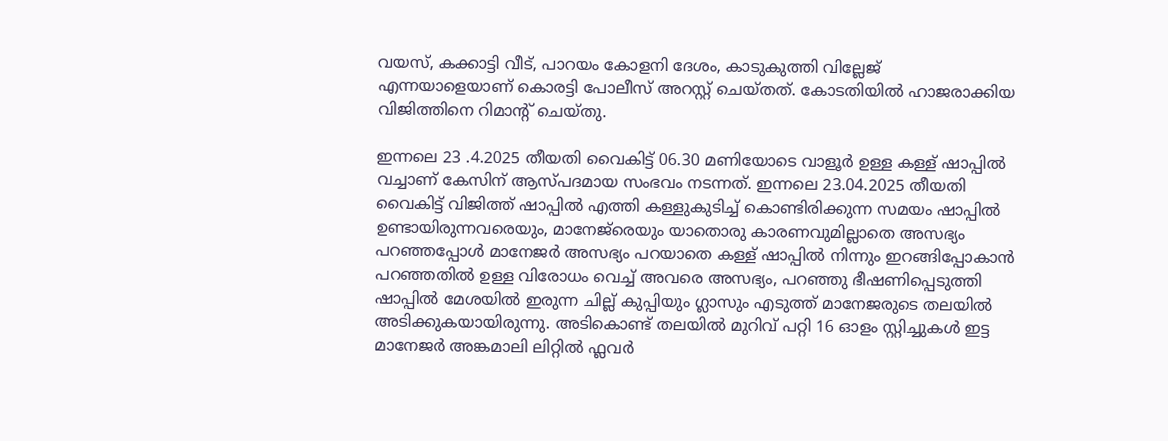വയസ്, കക്കാട്ടി വീട്, പാറയം കോളനി ദേശം, കാടുകുത്തി വില്ലേജ് എന്നയാളെയാണ് കൊരട്ടി പോലീസ് അറസ്റ്റ് ചെയ്തത്. കോടതിയിൽ ഹാജരാക്കിയ വിജിത്തിനെ റിമാന്റ് ചെയ്തു.

ഇന്നലെ 23 .4.2025 തീയതി വൈകിട്ട് 06.30 മണിയോടെ വാളൂർ ഉള്ള കള്ള് ഷാപ്പിൽ വച്ചാണ് കേസിന് ആസ്പദമായ സംഭവം നടന്നത്. ഇന്നലെ 23.04.2025 തീയതി വൈകിട്ട് വിജിത്ത് ഷാപ്പിൽ എത്തി കള്ളുകുടിച്ച് കൊണ്ടിരിക്കുന്ന സമയം ഷാപ്പിൽ ഉണ്ടായിരുന്നവരെയും, മാനേജ്‌രെയും യാതൊരു കാരണവുമില്ലാതെ അസഭ്യം പറഞ്ഞപ്പോൾ മാനേജർ അസഭ്യം പറയാതെ കള്ള് ഷാപ്പിൽ നിന്നും ഇറങ്ങിപ്പോകാൻ പറഞ്ഞതിൽ ഉള്ള വിരോധം വെച്ച് അവരെ അസഭ്യം, പറഞ്ഞു ഭീഷണിപ്പെടുത്തി ഷാപ്പിൽ മേശയിൽ ഇരുന്ന ചില്ല് കുപ്പിയും ഗ്ലാസും എടുത്ത് മാനേജരുടെ തലയിൽ അടിക്കുകയായിരുന്നു. അടികൊണ്ട് തലയിൽ മുറിവ് പറ്റി 16 ഓളം സ്റ്റിച്ചുകൾ ഇട്ട മാനേജർ അങ്കമാലി ലിറ്റിൽ ഫ്ലവർ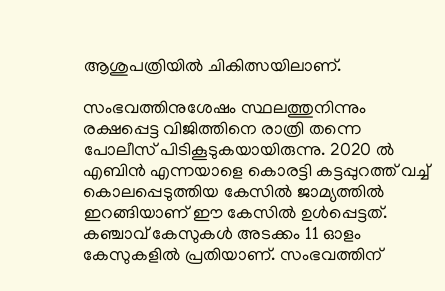ആശുപത്രിയിൽ ചികിത്സയിലാണ്.

സംഭവത്തിനുശേഷം സ്ഥലത്തുനിന്നും രക്ഷപ്പെട്ട വിജിത്തിനെ രാത്രി തന്നെ പോലീസ് പിടികൂടുകയായിരുന്നു. 2020 ൽ എബിൻ എന്നയാളെ കൊരട്ടി കട്ടപ്പുറത്ത് വച്ച് കൊലപ്പെടുത്തിയ കേസിൽ ജാമ്യത്തിൽ ഇറങ്ങിയാണ് ഈ കേസിൽ ഉൾപ്പെട്ടത്. കഞ്ചാവ് കേസുകൾ അടക്കം 11 ഓളം കേസുകളിൽ പ്രതിയാണ്. സംഭവത്തിന്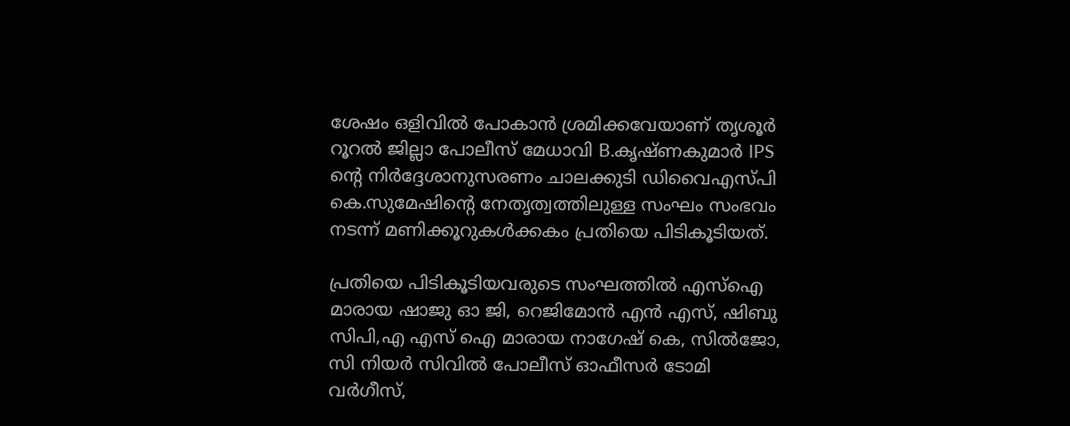ശേഷം ഒളിവിൽ പോകാൻ ശ്രമിക്കവേയാണ് തൃശൂർ റൂറൽ ജില്ലാ പോലീസ് മേധാവി B.കൃഷ്ണകുമാർ IPS ന്റെ നിർദ്ദേശാനുസരണം ചാലക്കുടി ഡിവൈഎസ്പി കെ.സുമേഷിന്റെ നേതൃത്വത്തിലുള്ള സംഘം സംഭവം നടന്ന് മണിക്കൂറുകൾക്കകം പ്രതിയെ പിടികൂടിയത്.

പ്രതിയെ പിടികൂടിയവരുടെ സംഘത്തിൽ എസ്ഐ മാരായ ഷാജു ഓ ജി, റെജിമോൻ എൻ എസ്, ഷിബു സിപി,എ എസ് ഐ മാരായ നാഗേഷ് കെ, സിൽജോ, സി നിയർ സിവിൽ പോലീസ് ഓഫീസർ ടോമി വർഗീസ്,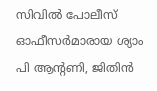സിവിൽ പോലീസ് ഓഫീസർമാരായ ശ്യാം പി ആൻ്റണി, ജിതിൻ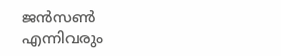ജൻസൺ എന്നിവരും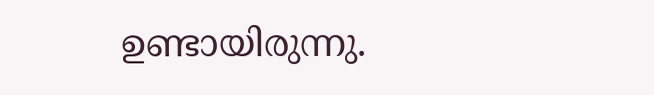ഉണ്ടായിരുന്നു.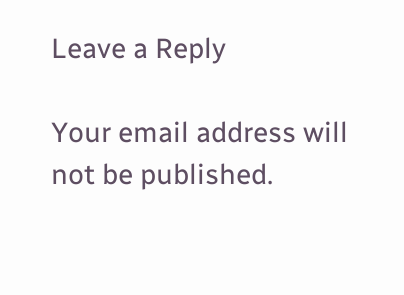Leave a Reply

Your email address will not be published.